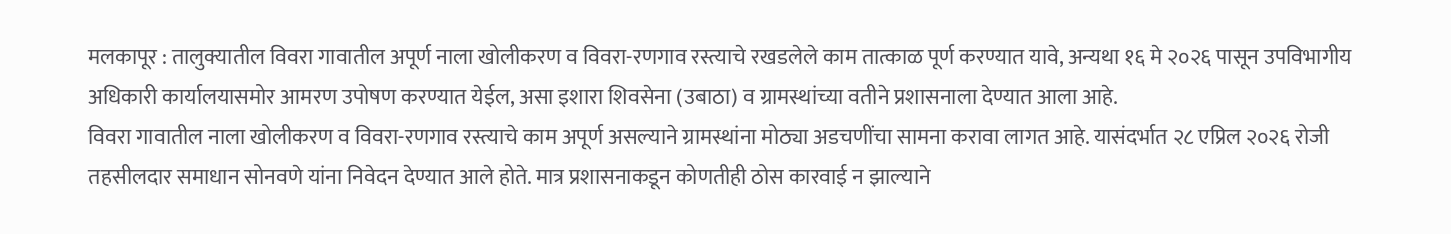मलकापूर : तालुक्यातील विवरा गावातील अपूर्ण नाला खोलीकरण व विवरा-रणगाव रस्त्याचे रखडलेले काम तात्काळ पूर्ण करण्यात यावे, अन्यथा १६ मे २०२६ पासून उपविभागीय अधिकारी कार्यालयासमोर आमरण उपोषण करण्यात येईल, असा इशारा शिवसेना (उबाठा) व ग्रामस्थांच्या वतीने प्रशासनाला देण्यात आला आहे.
विवरा गावातील नाला खोलीकरण व विवरा-रणगाव रस्त्याचे काम अपूर्ण असल्याने ग्रामस्थांना मोठ्या अडचणींचा सामना करावा लागत आहे. यासंदर्भात २८ एप्रिल २०२६ रोजी तहसीलदार समाधान सोनवणे यांना निवेदन देण्यात आले होते. मात्र प्रशासनाकडून कोणतीही ठोस कारवाई न झाल्याने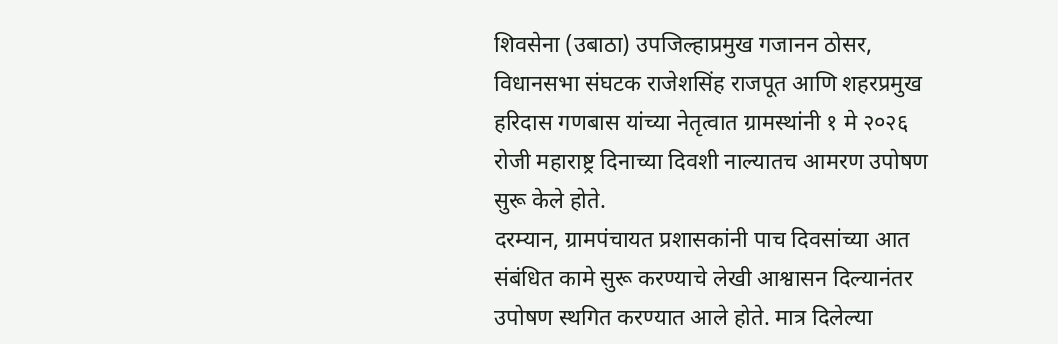शिवसेना (उबाठा) उपजिल्हाप्रमुख गजानन ठोसर, विधानसभा संघटक राजेशसिंह राजपूत आणि शहरप्रमुख हरिदास गणबास यांच्या नेतृत्वात ग्रामस्थांनी १ मे २०२६ रोजी महाराष्ट्र दिनाच्या दिवशी नाल्यातच आमरण उपोषण सुरू केले होते.
दरम्यान, ग्रामपंचायत प्रशासकांनी पाच दिवसांच्या आत संबंधित कामे सुरू करण्याचे लेखी आश्वासन दिल्यानंतर उपोषण स्थगित करण्यात आले होते. मात्र दिलेल्या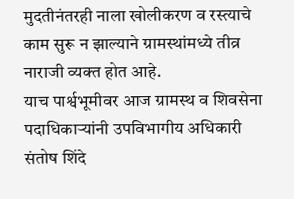मुदतीनंतरही नाला खोलीकरण व रस्त्याचे काम सुरू न झाल्याने ग्रामस्थांमध्ये तीव्र नाराजी व्यक्त होत आहे.
याच पार्श्वभूमीवर आज ग्रामस्थ व शिवसेना पदाधिकाऱ्यांनी उपविभागीय अधिकारी संतोष शिंदे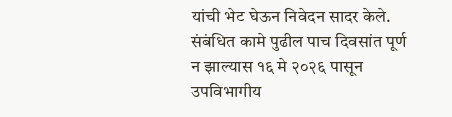यांची भेट घेऊन निवेदन सादर केले. संबंधित कामे पुढील पाच दिवसांत पूर्ण न झाल्यास १६ मे २०२६ पासून उपविभागीय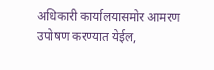अधिकारी कार्यालयासमोर आमरण उपोषण करण्यात येईल,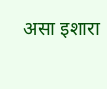असा इशारा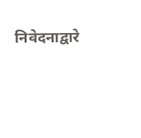निवेदनाद्वारे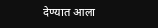देण्यात आला